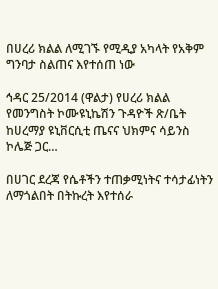በሀረሪ ክልል ለሚገኙ የሚዲያ አካላት የአቅም ግንባታ ስልጠና እየተሰጠ ነው

ኅዳር 25/2014 (ዋልታ) የሀረሪ ክልል የመንግስት ኮሙዩኒኬሽን ጉዳዮች ጽ/ቤት ከሀረማያ ዩኒቨርሲቲ ጤናና ህክምና ሳይንስ ኮሌጅ ጋር…

በሀገር ደረጃ የሴቶችን ተጠቃሚነትና ተሳታፊነትን ለማጎልበት በትኩረት እየተሰራ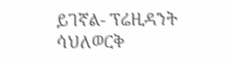ይገኛል- ፕሬዚዳንት ሳህለወርቅ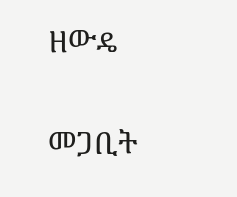ዘውዴ

መጋቢት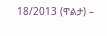18/2013 (ዋልታ) –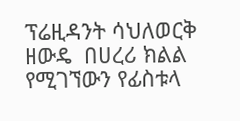ፕሬዚዳንት ሳህለወርቅ ዘውዴ  በሀረሪ ክልል የሚገኘውን የፊስቱላ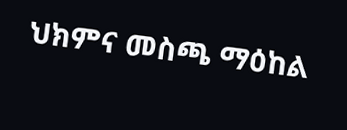ህክምና መስጫ ማዕከል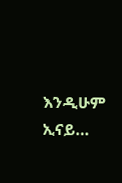እንዲሁም ኢናይ…